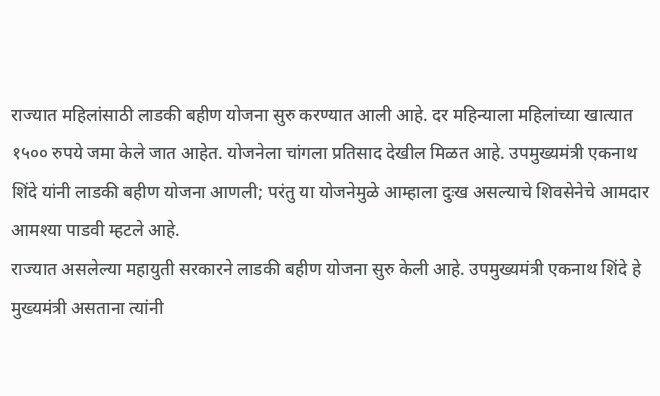राज्यात महिलांसाठी लाडकी बहीण योजना सुरु करण्यात आली आहे. दर महिन्याला महिलांच्या खात्यात १५०० रुपये जमा केले जात आहेत. योजनेला चांगला प्रतिसाद देखील मिळत आहे. उपमुख्यमंत्री एकनाथ शिंदे यांनी लाडकी बहीण योजना आणली; परंतु या योजनेमुळे आम्हाला दुःख असल्याचे शिवसेनेचे आमदार आमश्या पाडवी म्हटले आहे.
राज्यात असलेल्या महायुती सरकारने लाडकी बहीण योजना सुरु केली आहे. उपमुख्यमंत्री एकनाथ शिंदे हे मुख्यमंत्री असताना त्यांनी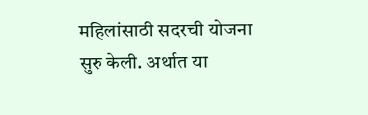महिलांसाठी सदरची योजना सुरु केली. अर्थात या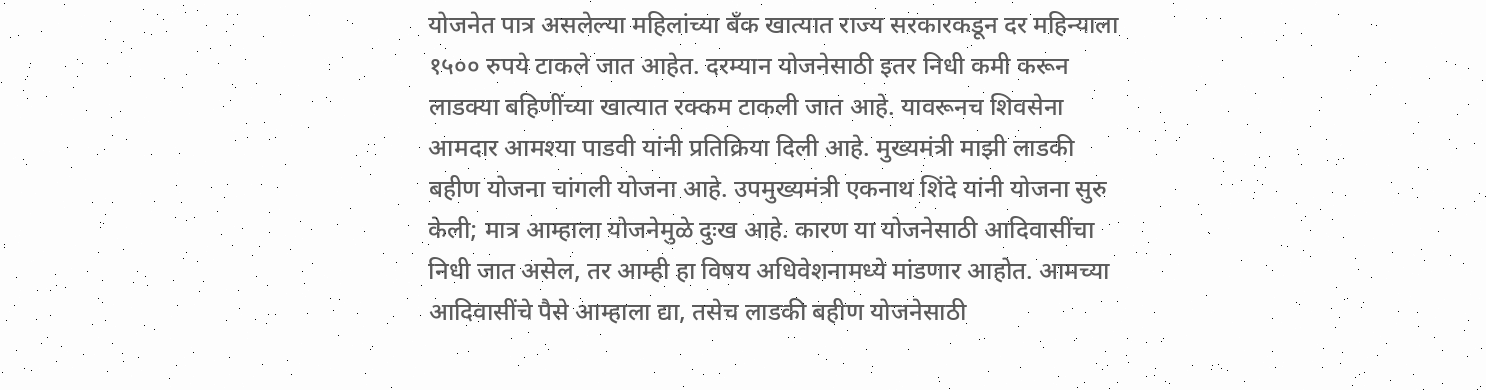योजनेत पात्र असलेल्या महिलांच्या बँक खात्यात राज्य सरकारकडून दर महिन्याला १५०० रुपये टाकले जात आहेत. दरम्यान योजनेसाठी इतर निधी कमी करून लाडक्या बहिणींच्या खात्यात रक्कम टाकली जात आहे. यावरूनच शिवसेना आमदार आमश्या पाडवी यांनी प्रतिक्रिया दिली आहे. मुख्यमंत्री माझी लाडकी बहीण योजना चांगली योजना आहे. उपमुख्यमंत्री एकनाथ शिंदे यांनी योजना सुरु केली; मात्र आम्हाला योजनेमुळे दुःख आहे. कारण या योजनेसाठी आदिवासींचा निधी जात असेल, तर आम्ही हा विषय अधिवेशनामध्ये मांडणार आहोत. आमच्या आदिवासींचे पैसे आम्हाला द्या, तसेच लाडकी बहीण योजनेसाठी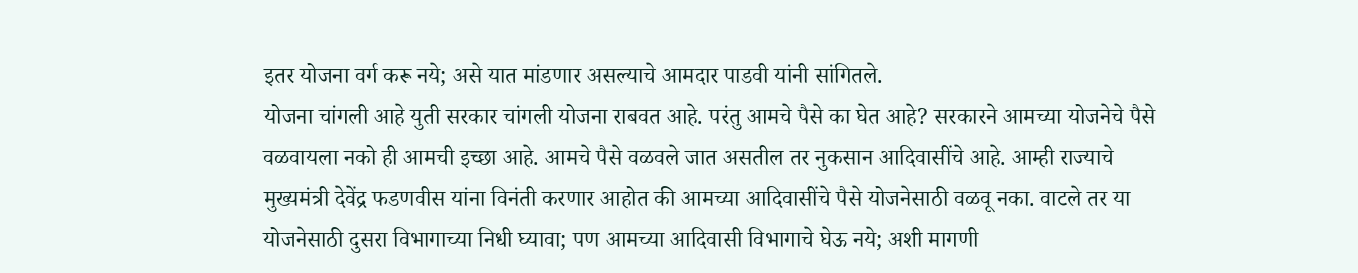इतर योजना वर्ग करू नये; असे यात मांडणार असल्याचे आमदार पाडवी यांनी सांगितले.
योजना चांगली आहे युती सरकार चांगली योजना राबवत आहे. परंतु आमचे पैसे का घेत आहे? सरकारने आमच्या योजनेचे पैसे वळवायला नको ही आमची इच्छा आहे. आमचे पैसे वळवले जात असतील तर नुकसान आदिवासींचे आहे. आम्ही राज्याचे मुख्यमंत्री देवेंद्र फडणवीस यांना विनंती करणार आहोत की आमच्या आदिवासींचे पैसे योजनेसाठी वळवू नका. वाटले तर या योजनेसाठी दुसरा विभागाच्या निधी घ्यावा; पण आमच्या आदिवासी विभागाचे घेऊ नये; अशी मागणी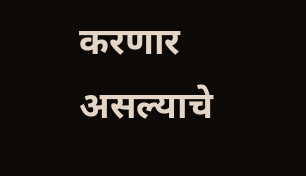करणार असल्याचे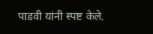पाडवी यांनी स्पष्ट केले.